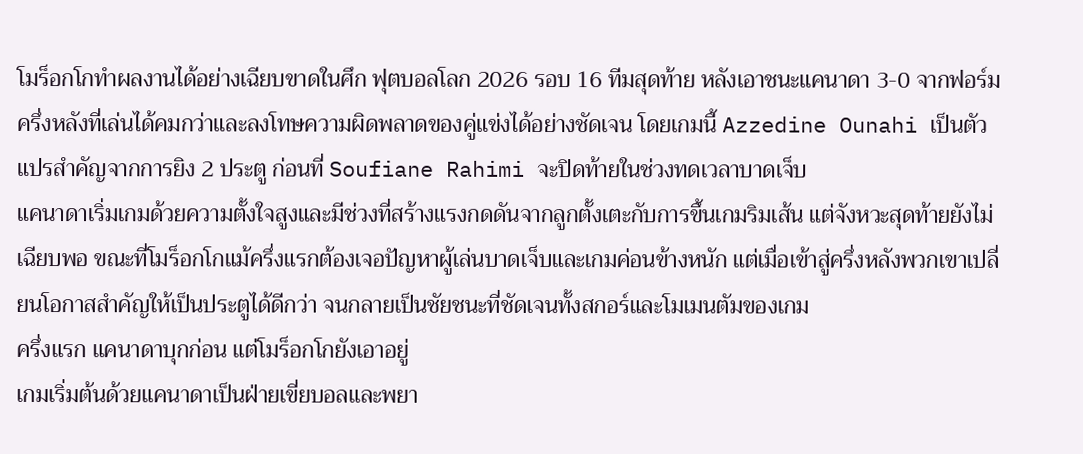โมร็อกโกทำผลงานได้อย่างเฉียบขาดในศึก ฟุตบอลโลก 2026 รอบ 16 ทีมสุดท้าย หลังเอาชนะแคนาดา 3-0 จากฟอร์มครึ่งหลังที่เล่นได้คมกว่าและลงโทษความผิดพลาดของคู่แข่งได้อย่างชัดเจน โดยเกมนี้ Azzedine Ounahi เป็นตัวแปรสำคัญจากการยิง 2 ประตู ก่อนที่ Soufiane Rahimi จะปิดท้ายในช่วงทดเวลาบาดเจ็บ
แคนาดาเริ่มเกมด้วยความตั้งใจสูงและมีช่วงที่สร้างแรงกดดันจากลูกตั้งเตะกับการขึ้นเกมริมเส้น แต่จังหวะสุดท้ายยังไม่เฉียบพอ ขณะที่โมร็อกโกแม้ครึ่งแรกต้องเจอปัญหาผู้เล่นบาดเจ็บและเกมค่อนข้างหนัก แต่เมื่อเข้าสู่ครึ่งหลังพวกเขาเปลี่ยนโอกาสสำคัญให้เป็นประตูได้ดีกว่า จนกลายเป็นชัยชนะที่ชัดเจนทั้งสกอร์และโมเมนตัมของเกม
ครึ่งแรก แคนาดาบุกก่อน แต่โมร็อกโกยังเอาอยู่
เกมเริ่มต้นด้วยแคนาดาเป็นฝ่ายเขี่ยบอลและพยา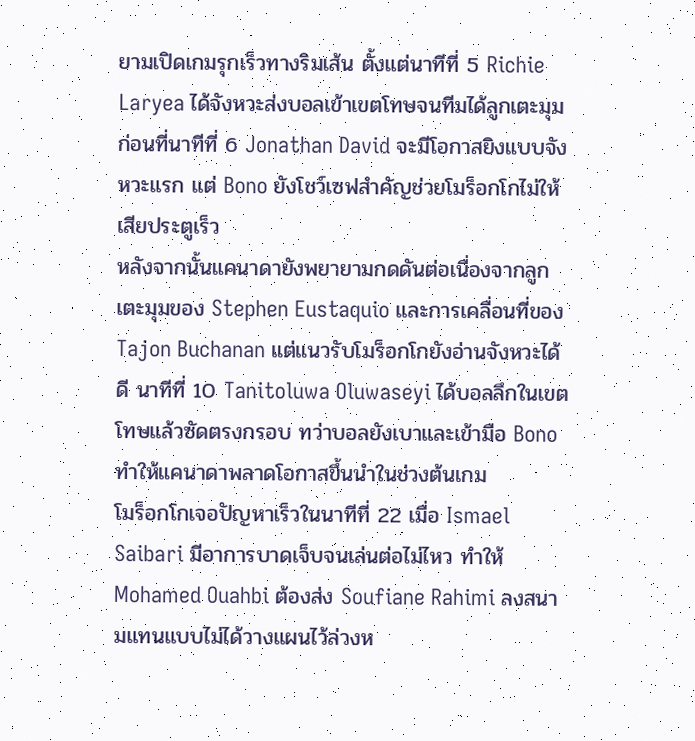ยามเปิดเกมรุกเร็วทางริมเส้น ตั้งแต่นาทีที่ 5 Richie Laryea ได้จังหวะส่งบอลเข้าเขตโทษจนทีมได้ลูกเตะมุม ก่อนที่นาทีที่ 6 Jonathan David จะมีโอกาสยิงแบบจังหวะแรก แต่ Bono ยังโชว์เซฟสำคัญช่วยโมร็อกโกไม่ให้เสียประตูเร็ว
หลังจากนั้นแคนาดายังพยายามกดดันต่อเนื่องจากลูกเตะมุมของ Stephen Eustaquio และการเคลื่อนที่ของ Tajon Buchanan แต่แนวรับโมร็อกโกยังอ่านจังหวะได้ดี นาทีที่ 10 Tanitoluwa Oluwaseyi ได้บอลลึกในเขตโทษแล้วซัดตรงกรอบ ทว่าบอลยังเบาและเข้ามือ Bono ทำให้แคนาดาพลาดโอกาสขึ้นนำในช่วงต้นเกม
โมร็อกโกเจอปัญหาเร็วในนาทีที่ 22 เมื่อ Ismael Saibari มีอาการบาดเจ็บจนเล่นต่อไม่ไหว ทำให้ Mohamed Ouahbi ต้องส่ง Soufiane Rahimi ลงสนามแทนแบบไม่ได้วางแผนไว้ล่วงห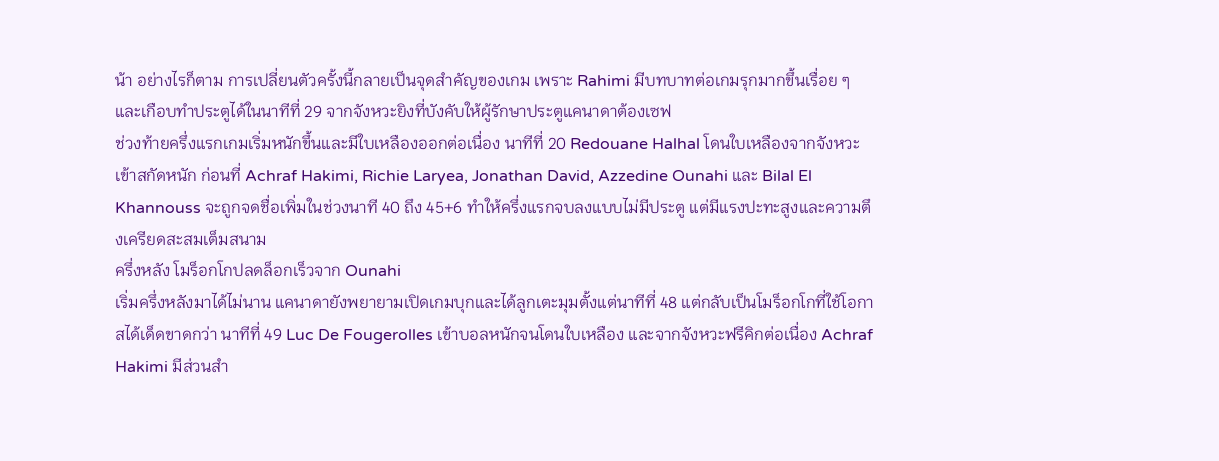น้า อย่างไรก็ตาม การเปลี่ยนตัวครั้งนี้กลายเป็นจุดสำคัญของเกม เพราะ Rahimi มีบทบาทต่อเกมรุกมากขึ้นเรื่อย ๆ และเกือบทำประตูได้ในนาทีที่ 29 จากจังหวะยิงที่บังคับให้ผู้รักษาประตูแคนาดาต้องเซฟ
ช่วงท้ายครึ่งแรกเกมเริ่มหนักขึ้นและมีใบเหลืองออกต่อเนื่อง นาทีที่ 20 Redouane Halhal โดนใบเหลืองจากจังหวะเข้าสกัดหนัก ก่อนที่ Achraf Hakimi, Richie Laryea, Jonathan David, Azzedine Ounahi และ Bilal El Khannouss จะถูกจดชื่อเพิ่มในช่วงนาที 40 ถึง 45+6 ทำให้ครึ่งแรกจบลงแบบไม่มีประตู แต่มีแรงปะทะสูงและความตึงเครียดสะสมเต็มสนาม
ครึ่งหลัง โมร็อกโกปลดล็อกเร็วจาก Ounahi
เริ่มครึ่งหลังมาได้ไม่นาน แคนาดายังพยายามเปิดเกมบุกและได้ลูกเตะมุมตั้งแต่นาทีที่ 48 แต่กลับเป็นโมร็อกโกที่ใช้โอกาสได้เด็ดขาดกว่า นาทีที่ 49 Luc De Fougerolles เข้าบอลหนักจนโดนใบเหลือง และจากจังหวะฟรีคิกต่อเนื่อง Achraf Hakimi มีส่วนสำ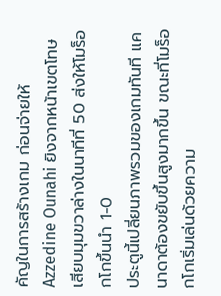คัญในการสร้างเกม ก่อนจ่ายให้ Azzedine Ounahi ยิงจากหน้าเขตโทษเสียบมุมขวาล่างในนาทีที่ 50 ส่งให้โมร็อกโกขึ้นนำ 1-0
ประตูนี้เปลี่ยนภาพรวมของเกมทันที แคนาดาต้องขยับขึ้นสูงมากขึ้น ขณะที่โมร็อกโกเริ่มเล่นด้วยความ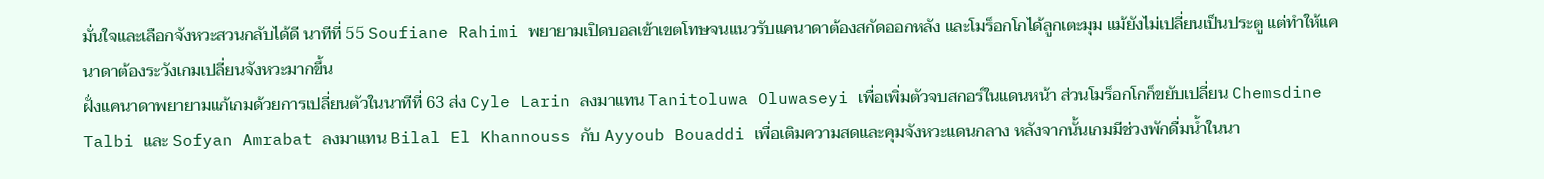มั่นใจและเลือกจังหวะสวนกลับได้ดี นาทีที่ 55 Soufiane Rahimi พยายามเปิดบอลเข้าเขตโทษจนแนวรับแคนาดาต้องสกัดออกหลัง และโมร็อกโกได้ลูกเตะมุม แม้ยังไม่เปลี่ยนเป็นประตู แต่ทำให้แคนาดาต้องระวังเกมเปลี่ยนจังหวะมากขึ้น
ฝั่งแคนาดาพยายามแก้เกมด้วยการเปลี่ยนตัวในนาทีที่ 63 ส่ง Cyle Larin ลงมาแทน Tanitoluwa Oluwaseyi เพื่อเพิ่มตัวจบสกอร์ในแดนหน้า ส่วนโมร็อกโกก็ขยับเปลี่ยน Chemsdine Talbi และ Sofyan Amrabat ลงมาแทน Bilal El Khannouss กับ Ayyoub Bouaddi เพื่อเติมความสดและคุมจังหวะแดนกลาง หลังจากนั้นเกมมีช่วงพักดื่มน้ำในนา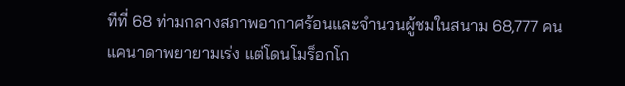ทีที่ 68 ท่ามกลางสภาพอากาศร้อนและจำนวนผู้ชมในสนาม 68,777 คน
แคนาดาพยายามเร่ง แต่โดนโมร็อกโก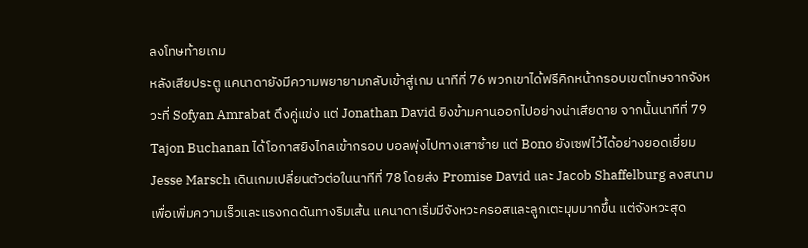ลงโทษท้ายเกม
หลังเสียประตู แคนาดายังมีความพยายามกลับเข้าสู่เกม นาทีที่ 76 พวกเขาได้ฟรีคิกหน้ากรอบเขตโทษจากจังหวะที่ Sofyan Amrabat ดึงคู่แข่ง แต่ Jonathan David ยิงข้ามคานออกไปอย่างน่าเสียดาย จากนั้นนาทีที่ 79 Tajon Buchanan ได้โอกาสยิงไกลเข้ากรอบ บอลพุ่งไปทางเสาซ้าย แต่ Bono ยังเซฟไว้ได้อย่างยอดเยี่ยม
Jesse Marsch เดินเกมเปลี่ยนตัวต่อในนาทีที่ 78 โดยส่ง Promise David และ Jacob Shaffelburg ลงสนาม เพื่อเพิ่มความเร็วและแรงกดดันทางริมเส้น แคนาดาเริ่มมีจังหวะครอสและลูกเตะมุมมากขึ้น แต่จังหวะสุด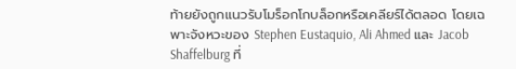ท้ายยังถูกแนวรับโมร็อกโกบล็อกหรือเคลียร์ได้ตลอด โดยเฉพาะจังหวะของ Stephen Eustaquio, Ali Ahmed และ Jacob Shaffelburg ที่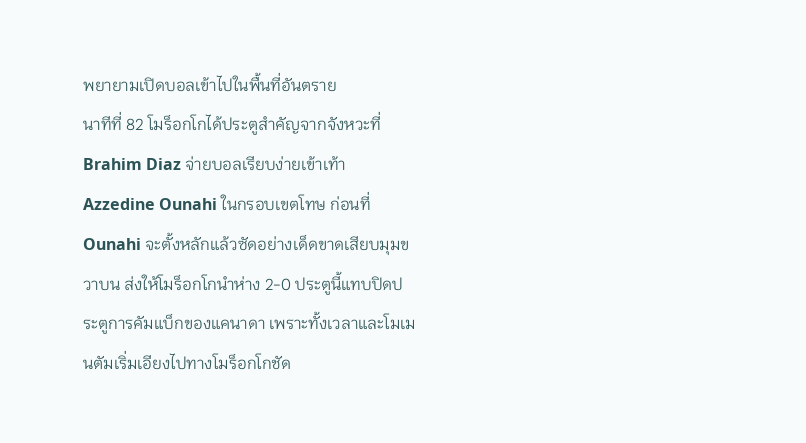พยายามเปิดบอลเข้าไปในพื้นที่อันตราย
นาทีที่ 82 โมร็อกโกได้ประตูสำคัญจากจังหวะที่ Brahim Diaz จ่ายบอลเรียบง่ายเข้าเท้า Azzedine Ounahi ในกรอบเขตโทษ ก่อนที่ Ounahi จะตั้งหลักแล้วซัดอย่างเด็ดขาดเสียบมุมขวาบน ส่งให้โมร็อกโกนำห่าง 2-0 ประตูนี้แทบปิดประตูการคัมแบ็กของแคนาดา เพราะทั้งเวลาและโมเมนตัมเริ่มเอียงไปทางโมร็อกโกชัด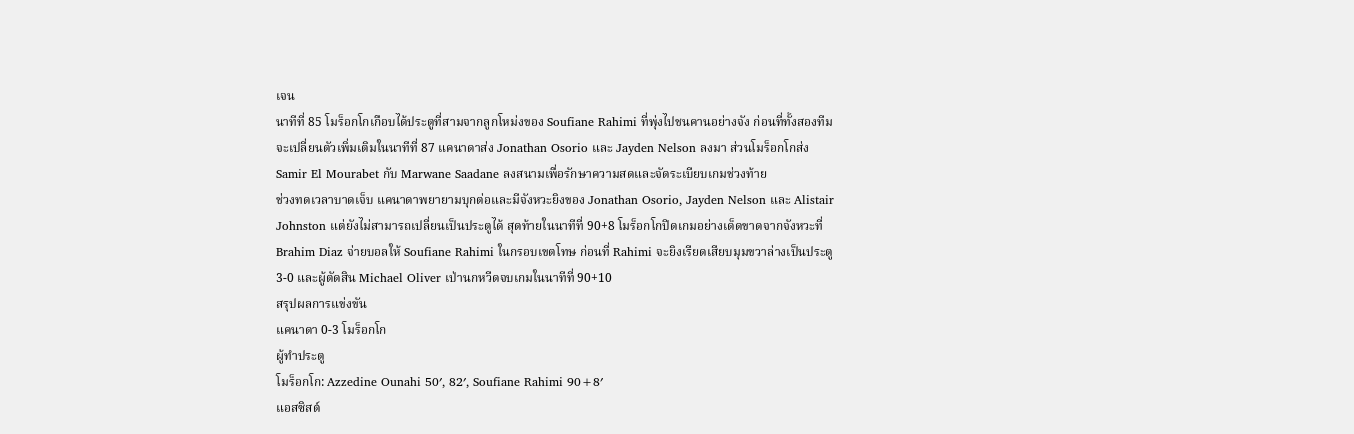เจน
นาทีที่ 85 โมร็อกโกเกือบได้ประตูที่สามจากลูกโหม่งของ Soufiane Rahimi ที่พุ่งไปชนคานอย่างจัง ก่อนที่ทั้งสองทีมจะเปลี่ยนตัวเพิ่มเติมในนาทีที่ 87 แคนาดาส่ง Jonathan Osorio และ Jayden Nelson ลงมา ส่วนโมร็อกโกส่ง Samir El Mourabet กับ Marwane Saadane ลงสนามเพื่อรักษาความสดและจัดระเบียบเกมช่วงท้าย
ช่วงทดเวลาบาดเจ็บ แคนาดาพยายามบุกต่อและมีจังหวะยิงของ Jonathan Osorio, Jayden Nelson และ Alistair Johnston แต่ยังไม่สามารถเปลี่ยนเป็นประตูได้ สุดท้ายในนาทีที่ 90+8 โมร็อกโกปิดเกมอย่างเด็ดขาดจากจังหวะที่ Brahim Diaz จ่ายบอลให้ Soufiane Rahimi ในกรอบเขตโทษ ก่อนที่ Rahimi จะยิงเรียดเสียบมุมขวาล่างเป็นประตู 3-0 และผู้ตัดสิน Michael Oliver เป่านกหวีดจบเกมในนาทีที่ 90+10
สรุปผลการแข่งขัน
แคนาดา 0-3 โมร็อกโก
ผู้ทำประตู
โมร็อกโก: Azzedine Ounahi 50′, 82′, Soufiane Rahimi 90+8′
แอสซิสต์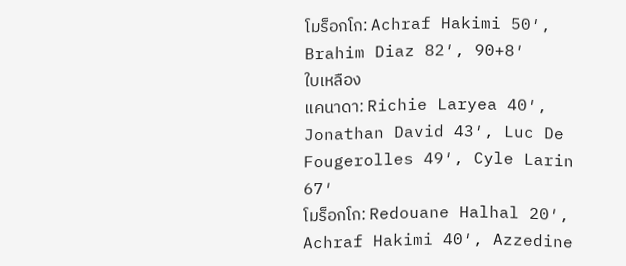โมร็อกโก: Achraf Hakimi 50′, Brahim Diaz 82′, 90+8′
ใบเหลือง
แคนาดา: Richie Laryea 40′, Jonathan David 43′, Luc De Fougerolles 49′, Cyle Larin 67′
โมร็อกโก: Redouane Halhal 20′, Achraf Hakimi 40′, Azzedine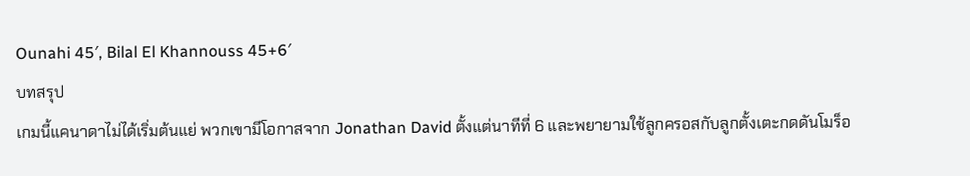Ounahi 45′, Bilal El Khannouss 45+6′
บทสรุป
เกมนี้แคนาดาไม่ได้เริ่มต้นแย่ พวกเขามีโอกาสจาก Jonathan David ตั้งแต่นาทีที่ 6 และพยายามใช้ลูกครอสกับลูกตั้งเตะกดดันโมร็อ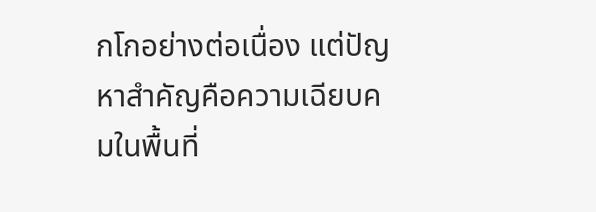กโกอย่างต่อเนื่อง แต่ปัญหาสำคัญคือความเฉียบคมในพื้นที่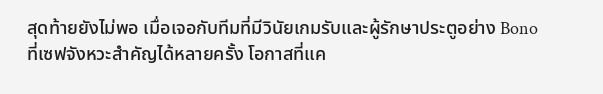สุดท้ายยังไม่พอ เมื่อเจอกับทีมที่มีวินัยเกมรับและผู้รักษาประตูอย่าง Bono ที่เซฟจังหวะสำคัญได้หลายครั้ง โอกาสที่แค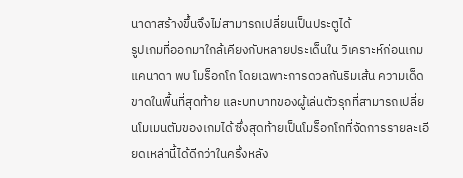นาดาสร้างขึ้นจึงไม่สามารถเปลี่ยนเป็นประตูได้
รูปเกมที่ออกมาใกล้เคียงกับหลายประเด็นใน วิเคราะห์ก่อนเกม แคนาดา พบ โมร็อกโก โดยเฉพาะการดวลกันริมเส้น ความเด็ดขาดในพื้นที่สุดท้าย และบทบาทของผู้เล่นตัวรุกที่สามารถเปลี่ยนโมเมนตัมของเกมได้ ซึ่งสุดท้ายเป็นโมร็อกโกที่จัดการรายละเอียดเหล่านี้ได้ดีกว่าในครึ่งหลัง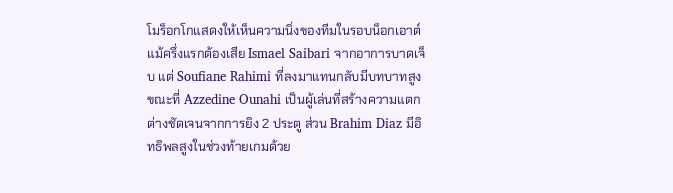โมร็อกโกแสดงให้เห็นความนิ่งของทีมในรอบน็อกเอาต์ แม้ครึ่งแรกต้องเสีย Ismael Saibari จากอาการบาดเจ็บ แต่ Soufiane Rahimi ที่ลงมาแทนกลับมีบทบาทสูง ขณะที่ Azzedine Ounahi เป็นผู้เล่นที่สร้างความแตกต่างชัดเจนจากการยิง 2 ประตู ส่วน Brahim Diaz มีอิทธิพลสูงในช่วงท้ายเกมด้วย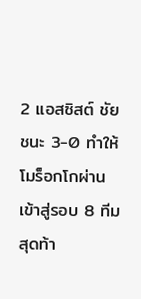2 แอสซิสต์ ชัยชนะ 3-0 ทำให้โมร็อกโกผ่านเข้าสู่รอบ 8 ทีมสุดท้า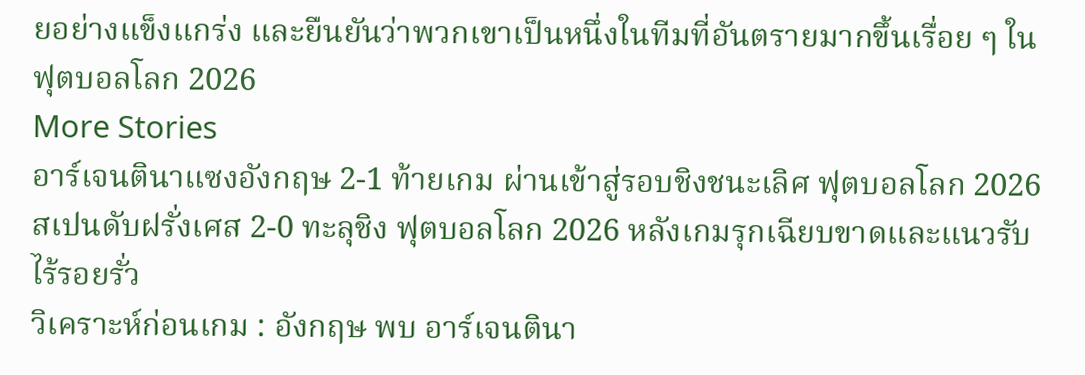ยอย่างแข็งแกร่ง และยืนยันว่าพวกเขาเป็นหนึ่งในทีมที่อันตรายมากขึ้นเรื่อย ๆ ในฟุตบอลโลก 2026
More Stories
อาร์เจนตินาแซงอังกฤษ 2-1 ท้ายเกม ผ่านเข้าสู่รอบชิงชนะเลิศ ฟุตบอลโลก 2026
สเปนดับฝรั่งเศส 2-0 ทะลุชิง ฟุตบอลโลก 2026 หลังเกมรุกเฉียบขาดและแนวรับไร้รอยรั่ว
วิเคราะห์ก่อนเกม : อังกฤษ พบ อาร์เจนตินา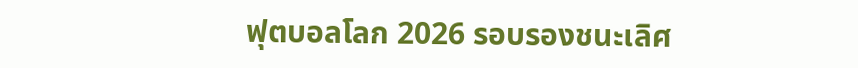ฟุตบอลโลก 2026 รอบรองชนะเลิศ